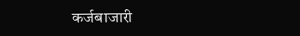कर्जबाजारी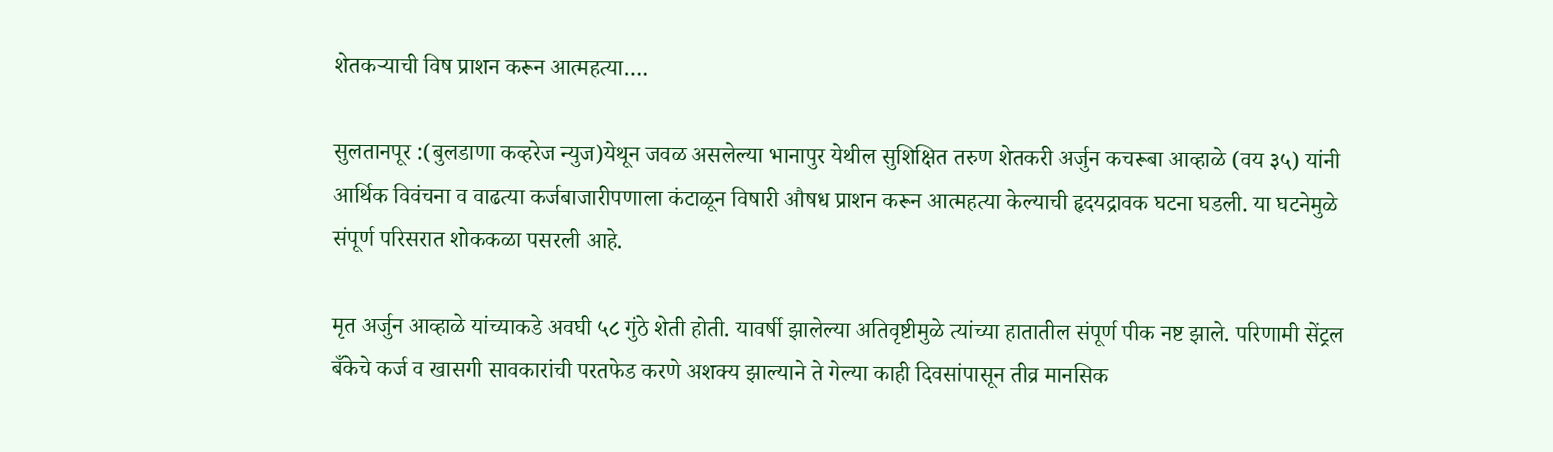शेतकऱ्याची विष प्राशन करून आत्महत्या….

सुलतानपूर :(बुलडाणा कव्हरेज न्युज)येथून जवळ असलेल्या भानापुर येथील सुशिक्षित तरुण शेतकरी अर्जुन कचरूबा आव्हाळे (वय ३५) यांनी आर्थिक विवंचना व वाढत्या कर्जबाजारीपणाला कंटाळून विषारी औषध प्राशन करून आत्महत्या केल्याची हृदयद्रावक घटना घडली. या घटनेमुळे संपूर्ण परिसरात शोककळा पसरली आहे.

मृत अर्जुन आव्हाळे यांच्याकडे अवघी ५८ गुंठे शेती होती. यावर्षी झालेल्या अतिवृष्टीमुळे त्यांच्या हातातील संपूर्ण पीक नष्ट झाले. परिणामी सेंट्रल बँकेचे कर्ज व खासगी सावकारांची परतफेड करणे अशक्य झाल्याने ते गेल्या काही दिवसांपासून तीव्र मानसिक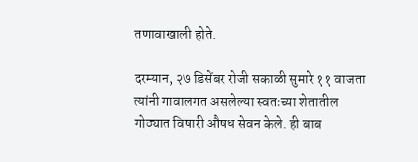तणावाखाली होते.

दरम्यान, २७ डिसेंबर रोजी सकाळी सुमारे ११ वाजता त्यांनी गावालगत असलेल्या स्वतःच्या शेतातील गोठ्यात विषारी औषध सेवन केले. ही बाब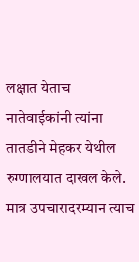लक्षात येताच नातेवाईकांनी त्यांना तातडीने मेहकर येथील रुग्णालयात दाखल केले. मात्र उपचारादरम्यान त्याच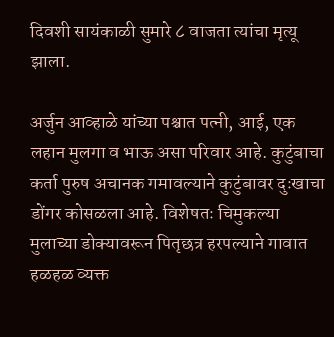दिवशी सायंकाळी सुमारे ८ वाजता त्यांचा मृत्यू झाला.

अर्जुन आव्हाळे यांच्या पश्चात पत्नी, आई, एक लहान मुलगा व भाऊ असा परिवार आहे. कुटुंबाचा कर्ता पुरुष अचानक गमावल्याने कुटुंबावर दुःखाचा डोंगर कोसळला आहे. विशेषतः चिमुकल्या मुलाच्या डोक्यावरून पितृछत्र हरपल्याने गावात हळहळ व्यक्त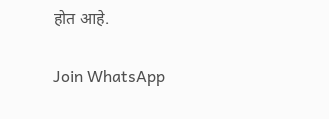होत आहे.

Join WhatsApp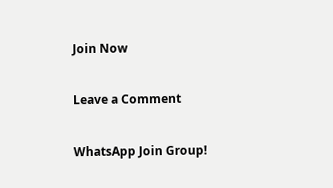Join Now

Leave a Comment

WhatsApp Join Group!